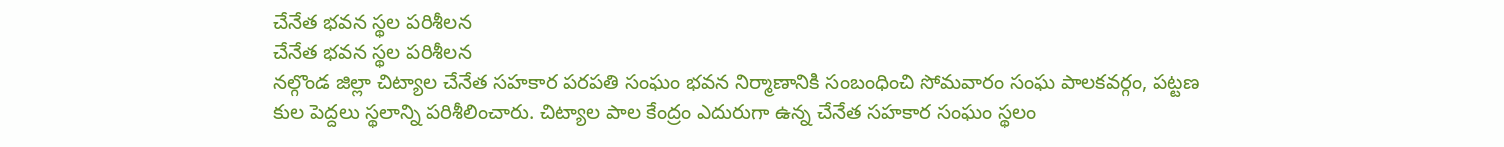చేనేత భవన స్థల పరిశీలన
చేనేత భవన స్థల పరిశీలన
నల్గొండ జిల్లా చిట్యాల చేనేత సహకార పరపతి సంఘం భవన నిర్మాణానికి సంబంధించి సోమవారం సంఘ పాలకవర్గం, పట్టణ కుల పెద్దలు స్థలాన్ని పరిశీలించారు. చిట్యాల పాల కేంద్రం ఎదురుగా ఉన్న చేనేత సహకార సంఘం స్థలం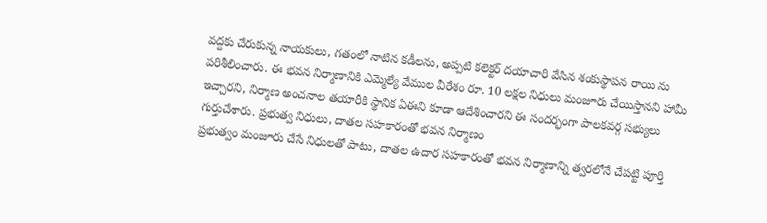వద్దకు చేరుకున్న నాయకులు, గతంలో నాటిన కడీలను, అప్పటి కలెక్టర్ దయాచారి వేసిన శంకుస్థాపన రాయి ను పరిశీలించారు. ఈ భవన నిర్మాణానికి ఎమ్మెల్యే వేముల వీరేశం రూ. 10 లక్షల నిధులు మంజూరు చేయిస్తానని హామీ ఇచ్చారని, నిర్మాణ అంచనాల తయారీకి స్థానిక ఏఈని కూడా ఆదేశించారని ఈ సందర్భంగా పాలకవర్గ సభ్యులు గుర్తుచేశారు. ప్రభుత్వ నిధులు, దాతల సహకారంతో భవన నిర్మాణం
ప్రభుత్వం మంజూరు చేసే నిధులతో పాటు, దాతల ఉదార సహకారంతో భవన నిర్మాణాన్ని త్వరలోనే చేపట్టి పూర్తి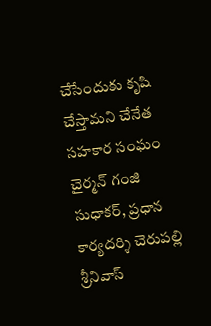చేసేందుకు కృషి చేస్తామని చేనేత సహకార సంఘం చైర్మన్ గంజి సుధాకర్, ప్రధాన కార్యదర్శి చెరుపల్లి శ్రీనివాస్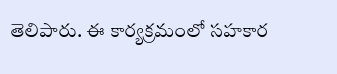తెలిపారు. ఈ కార్యక్రమంలో సహకార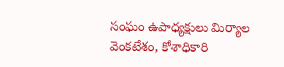సంఘం ఉపాధ్యక్షులు మిర్యాల వెంకటేశం, కోశాధికారి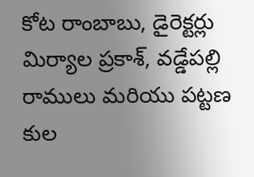కోట రాంబాబు, డైరెక్టర్లు మిర్యాల ప్రకాశ్, వడ్డేపల్లి రాములు మరియు పట్టణ కుల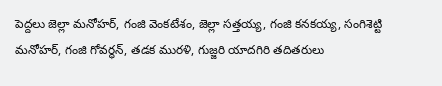పెద్దలు జెల్లా మనోహర్, గంజి వెంకటేశం, జెల్లా సత్తయ్య, గంజి కనకయ్య, సంగిశెట్టి మనోహర్, గంజి గోవర్ధన్, తడక మురళి, గుజ్జరి యాదగిరి తదితరులు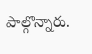పాల్గొన్నారు.